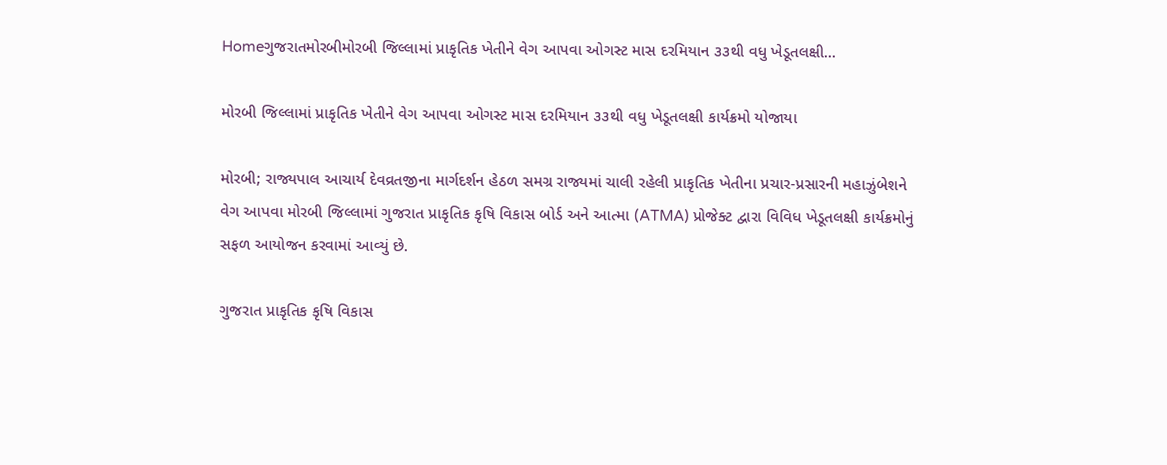Homeગુજરાતમોરબીમોરબી જિલ્લામાં પ્રાકૃતિક ખેતીને વેગ આપવા ઓગસ્ટ માસ દરમિયાન ૩૩થી વધુ ખેડૂતલક્ષી...

મોરબી જિલ્લામાં પ્રાકૃતિક ખેતીને વેગ આપવા ઓગસ્ટ માસ દરમિયાન ૩૩થી વધુ ખેડૂતલક્ષી કાર્યક્રમો યોજાયા

મોરબી; રાજ્યપાલ આચાર્ય દેવવ્રતજીના માર્ગદર્શન હેઠળ સમગ્ર રાજ્યમાં ચાલી રહેલી પ્રાકૃતિક ખેતીના પ્રચાર-પ્રસારની મહાઝુંબેશને વેગ આપવા મોરબી જિલ્લામાં ગુજરાત પ્રાકૃતિક કૃષિ વિકાસ બોર્ડ અને આત્મા (ATMA) પ્રોજેક્ટ દ્વારા વિવિધ ખેડૂતલક્ષી કાર્યક્રમોનું સફળ આયોજન કરવામાં આવ્યું છે.

ગુજરાત પ્રાકૃતિક કૃષિ વિકાસ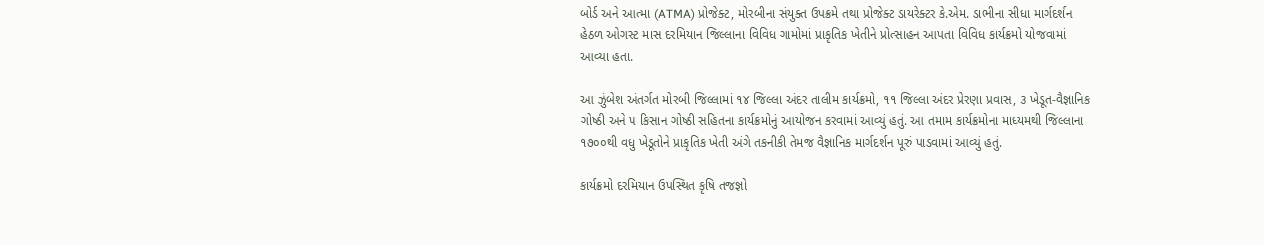બોર્ડ અને આત્મા (ATMA) પ્રોજેક્ટ, મોરબીના સંયુક્ત ઉપક્રમે તથા પ્રોજેક્ટ ડાયરેક્ટર કે.એમ. ડાભીના સીધા માર્ગદર્શન હેઠળ ઓગસ્ટ માસ દરમિયાન જિલ્લાના વિવિધ ગામોમાં પ્રાકૃતિક ખેતીને પ્રોત્સાહન આપતા વિવિધ કાર્યક્રમો યોજવામાં આવ્યા હતા.

આ ઝુંબેશ અંતર્ગત મોરબી જિલ્લામાં ૧૪ જિલ્લા અંદર તાલીમ કાર્યક્રમો, ૧૧ જિલ્લા અંદર પ્રેરણા પ્રવાસ, ૩ ખેડૂત-વૈજ્ઞાનિક ગોષ્ઠી અને ૫ કિસાન ગોષ્ઠી સહિતના કાર્યક્રમોનું આયોજન કરવામાં આવ્યું હતું. આ તમામ કાર્યક્રમોના માધ્યમથી જિલ્લાના ૧૭૦૦થી વધુ ખેડૂતોને પ્રાકૃતિક ખેતી અંગે તકનીકી તેમજ વૈજ્ઞાનિક માર્ગદર્શન પૂરું પાડવામાં આવ્યું હતું.

કાર્યક્રમો દરમિયાન ઉપસ્થિત કૃષિ તજજ્ઞો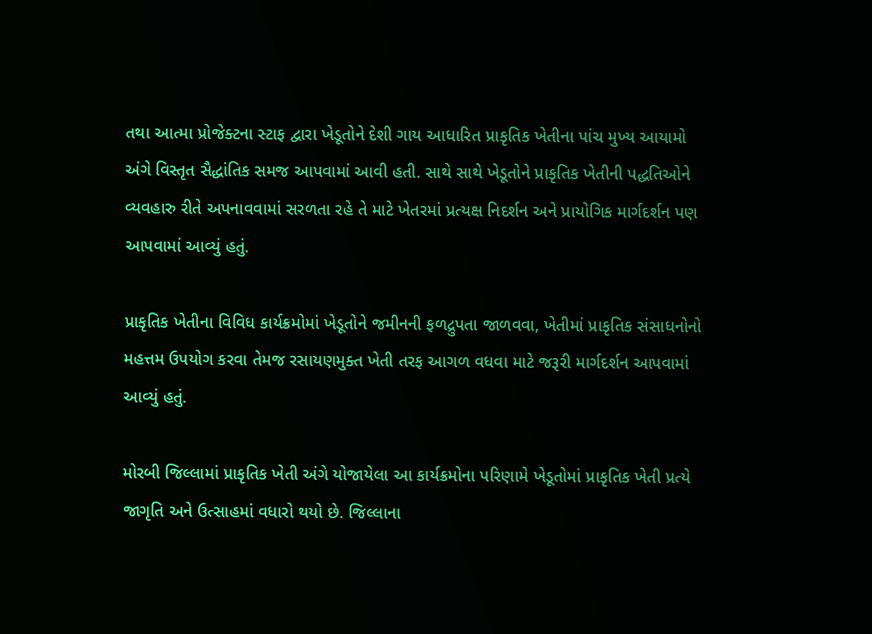તથા આત્મા પ્રોજેક્ટના સ્ટાફ દ્વારા ખેડૂતોને દેશી ગાય આધારિત પ્રાકૃતિક ખેતીના પાંચ મુખ્ય આયામો અંગે વિસ્તૃત સૈદ્ધાંતિક સમજ આપવામાં આવી હતી. સાથે સાથે ખેડૂતોને પ્રાકૃતિક ખેતીની પદ્ધતિઓને વ્યવહારુ રીતે અપનાવવામાં સરળતા રહે તે માટે ખેતરમાં પ્રત્યક્ષ નિદર્શન અને પ્રાયોગિક માર્ગદર્શન પણ આપવામાં આવ્યું હતું.

પ્રાકૃતિક ખેતીના વિવિધ કાર્યક્રમોમાં ખેડૂતોને જમીનની ફળદ્રુપતા જાળવવા, ખેતીમાં પ્રાકૃતિક સંસાધનોનો મહત્તમ ઉપયોગ કરવા તેમજ રસાયણમુક્ત ખેતી તરફ આગળ વધવા માટે જરૂરી માર્ગદર્શન આપવામાં આવ્યું હતું.

મોરબી જિલ્લામાં પ્રાકૃતિક ખેતી અંગે યોજાયેલા આ કાર્યક્રમોના પરિણામે ખેડૂતોમાં પ્રાકૃતિક ખેતી પ્રત્યે જાગૃતિ અને ઉત્સાહમાં વધારો થયો છે. જિલ્લાના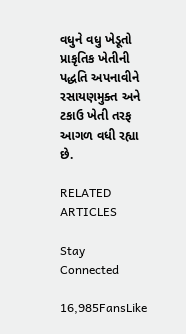વધુને વધુ ખેડૂતો પ્રાકૃતિક ખેતીની પદ્ધતિ અપનાવીને રસાયણમુક્ત અને ટકાઉ ખેતી તરફ આગળ વધી રહ્યા છે.

RELATED ARTICLES

Stay Connected

16,985FansLike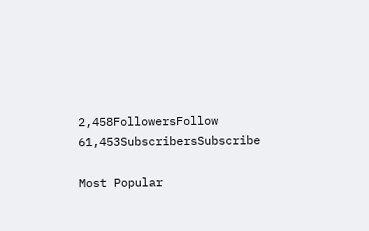2,458FollowersFollow
61,453SubscribersSubscribe

Most Popular